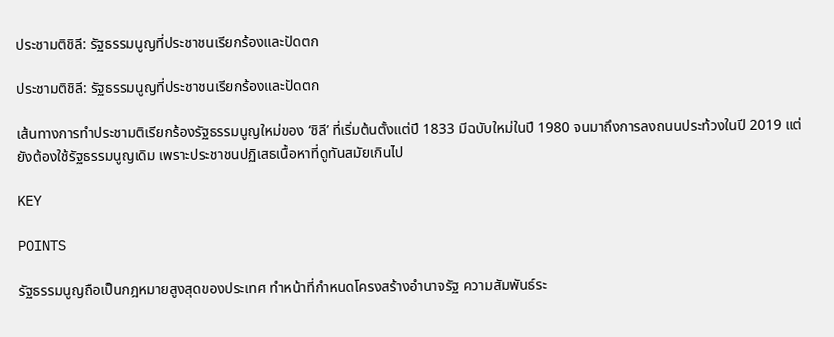ประชามติชิลี: รัฐธรรมนูญที่ประชาชนเรียกร้องและปัดตก

ประชามติชิลี: รัฐธรรมนูญที่ประชาชนเรียกร้องและปัดตก

เส้นทางการทำประชามติเรียกร้องรัฐธรรมนูญใหม่ของ ‘ชิลี’ ที่เริ่มต้นตั้งแต่ปี 1833 มีฉบับใหม่ในปี 1980 จนมาถึงการลงถนนประท้วงในปี 2019 แต่ยังต้องใช้รัฐธรรมนูญเดิม เพราะประชาชนปฏิเสธเนื้อหาที่ดูทันสมัยเกินไป

KEY

POINTS

รัฐธรรมนูญถือเป็นกฎหมายสูงสุดของประเทศ ทำหน้าที่กำหนดโครงสร้างอำนาจรัฐ ความสัมพันธ์ระ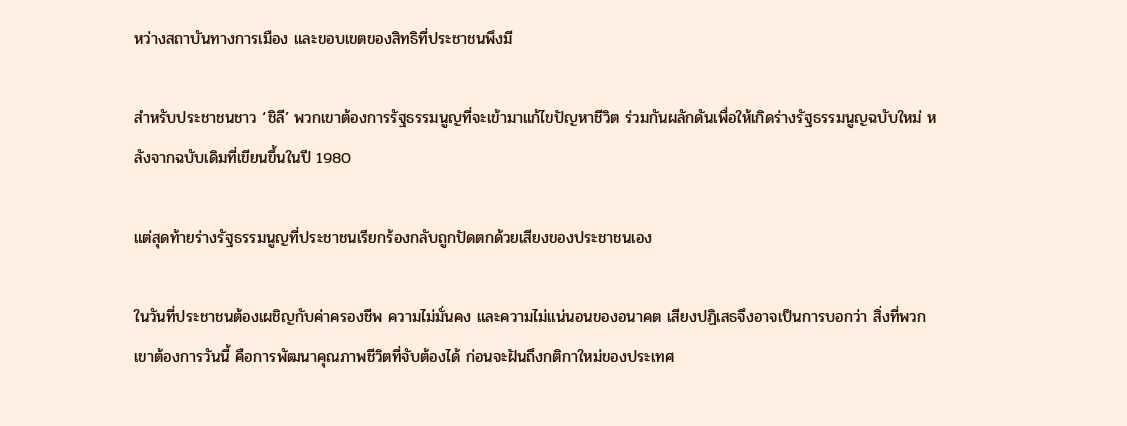หว่างสถาบันทางการเมือง และขอบเขตของสิทธิที่ประชาชนพึงมี

สำหรับประชาชนชาว ‘ชิลี’ พวกเขาต้องการรัฐธรรมนูญที่จะเข้ามาแก้ไขปัญหาชีวิต ร่วมกันผลักดันเพื่อให้เกิดร่างรัฐธรรมนูญฉบับใหม่ หลังจากฉบับเดิมที่เขียนขึ้นในปี 1980

แต่สุดท้ายร่างรัฐธรรมนูญที่ประชาชนเรียกร้องกลับถูกปัดตกด้วยเสียงของประชาชนเอง

ในวันที่ประชาชนต้องเผชิญกับค่าครองชีพ ความไม่มั่นคง และความไม่แน่นอนของอนาคต เสียงปฏิเสธจึงอาจเป็นการบอกว่า สิ่งที่พวกเขาต้องการวันนี้ คือการพัฒนาคุณภาพชีวิตที่จับต้องได้ ก่อนจะฝันถึงกติกาใหม่ของประเทศ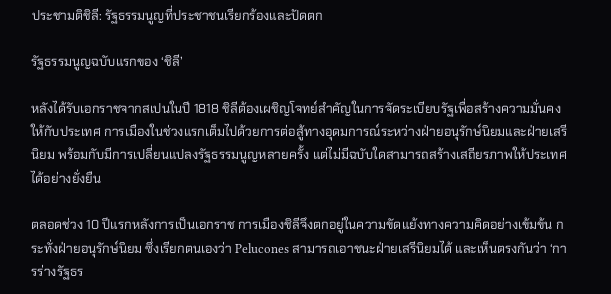ประชามติชิลี: รัฐธรรมนูญที่ประชาชนเรียกร้องและปัดตก

รัฐธรรมนูญฉบับแรกของ ‘ชิลี’

หลังได้รับเอกราชจากสเปนในปี 1818 ชิลีต้องเผชิญโจทย์สำคัญในการจัดระเบียบรัฐเพื่อสร้างความมั่นคงให้กับประเทศ การเมืองในช่วงแรกเต็มไปด้วยการต่อสู้ทางอุดมการณ์ระหว่างฝ่ายอนุรักษ์นิยมและฝ่ายเสรีนิยม พร้อมกับมีการเปลี่ยนแปลงรัฐธรรมนูญหลายครั้ง แต่ไม่มีฉบับใดสามารถสร้างเสถียรภาพให้ประเทศได้อย่างยั่งยืน

ตลอดช่วง 10 ปีแรกหลังการเป็นเอกราช การเมืองชิลีจึงตกอยู่ในความขัดแย้งทางความคิดอย่างเข้มข้น กระทั่งฝ่ายอนุรักษ์นิยม ซึ่งเรียกตนเองว่า Pelucones สามารถเอาชนะฝ่ายเสรีนิยมได้ และเห็นตรงกันว่า ‘การร่างรัฐธร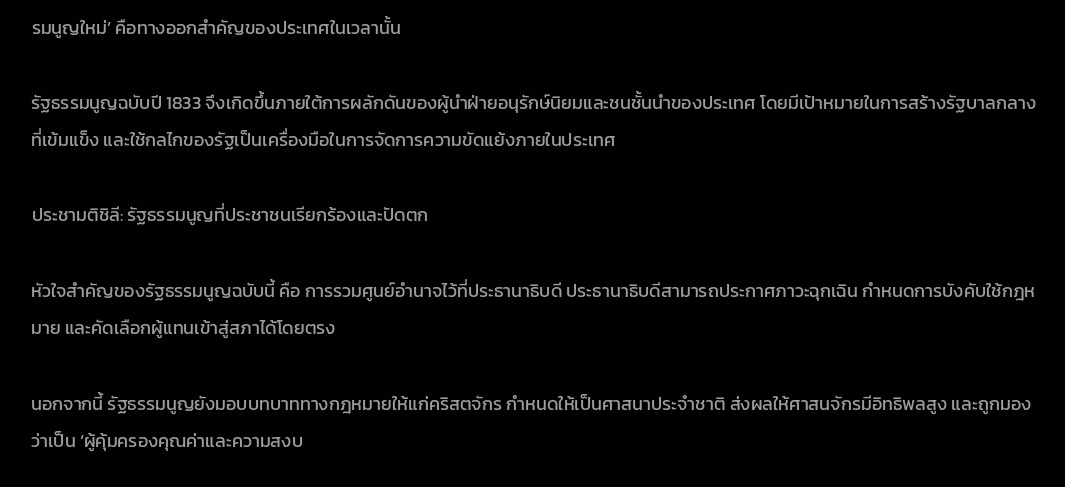รมนูญใหม่’ คือทางออกสำคัญของประเทศในเวลานั้น

รัฐธรรมนูญฉบับปี 1833 จึงเกิดขึ้นภายใต้การผลักดันของผู้นำฝ่ายอนุรักษ์นิยมและชนชั้นนำของประเทศ โดยมีเป้าหมายในการสร้างรัฐบาลกลางที่เข้มแข็ง และใช้กลไกของรัฐเป็นเครื่องมือในการจัดการความขัดแย้งภายในประเทศ

ประชามติชิลี: รัฐธรรมนูญที่ประชาชนเรียกร้องและปัดตก

หัวใจสำคัญของรัฐธรรมนูญฉบับนี้ คือ การรวมศูนย์อำนาจไว้ที่ประธานาธิบดี ประธานาธิบดีสามารถประกาศภาวะฉุกเฉิน กำหนดการบังคับใช้กฎหมาย และคัดเลือกผู้แทนเข้าสู่สภาได้โดยตรง

นอกจากนี้ รัฐธรรมนูญยังมอบบทบาททางกฎหมายให้แก่คริสตจักร กำหนดให้เป็นศาสนาประจำชาติ ส่งผลให้ศาสนจักรมีอิทธิพลสูง และถูกมองว่าเป็น ‘ผู้คุ้มครองคุณค่าและความสงบ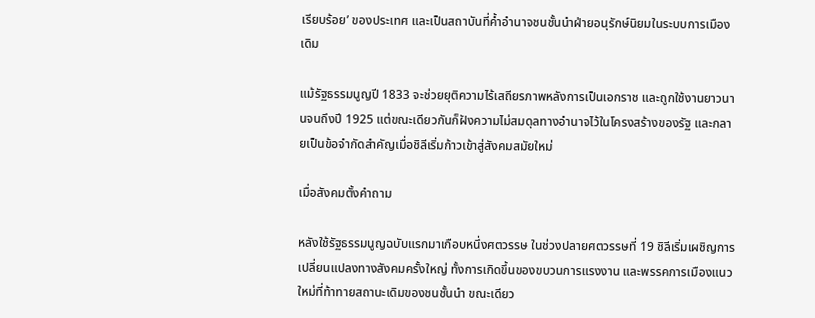เรียบร้อย’ ของประเทศ และเป็นสถาบันที่ค้ำอำนาจชนชั้นนำฝ่ายอนุรักษ์นิยมในระบบการเมืองเดิม

แม้รัฐธรรมนูญปี 1833 จะช่วยยุติความไร้เสถียรภาพหลังการเป็นเอกราช และถูกใช้งานยาวนานจนถึงปี 1925 แต่ขณะเดียวกันก็ฝังความไม่สมดุลทางอำนาจไว้ในโครงสร้างของรัฐ และกลายเป็นข้อจำกัดสำคัญเมื่อชิลีเริ่มก้าวเข้าสู่สังคมสมัยใหม่

เมื่อสังคมตั้งคำถาม

หลังใช้รัฐธรรมนูญฉบับแรกมาเกือบหนึ่งศตวรรษ ในช่วงปลายศตวรรษที่ 19 ชิลีเริ่มเผชิญการเปลี่ยนแปลงทางสังคมครั้งใหญ่ ทั้งการเกิดขึ้นของขบวนการแรงงาน และพรรคการเมืองแนวใหม่ที่ท้าทายสถานะเดิมของชนชั้นนำ ขณะเดียว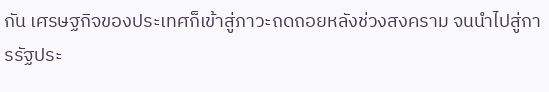กัน เศรษฐกิจของประเทศก็เข้าสู่ภาวะถดถอยหลังช่วงสงคราม จนนำไปสู่การรัฐประ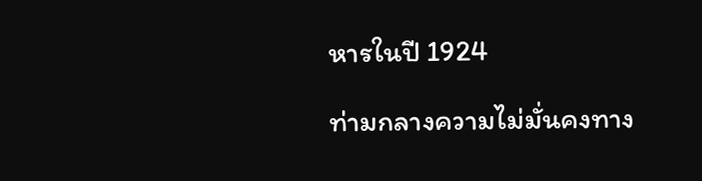หารในปี 1924

ท่ามกลางความไม่มั่นคงทาง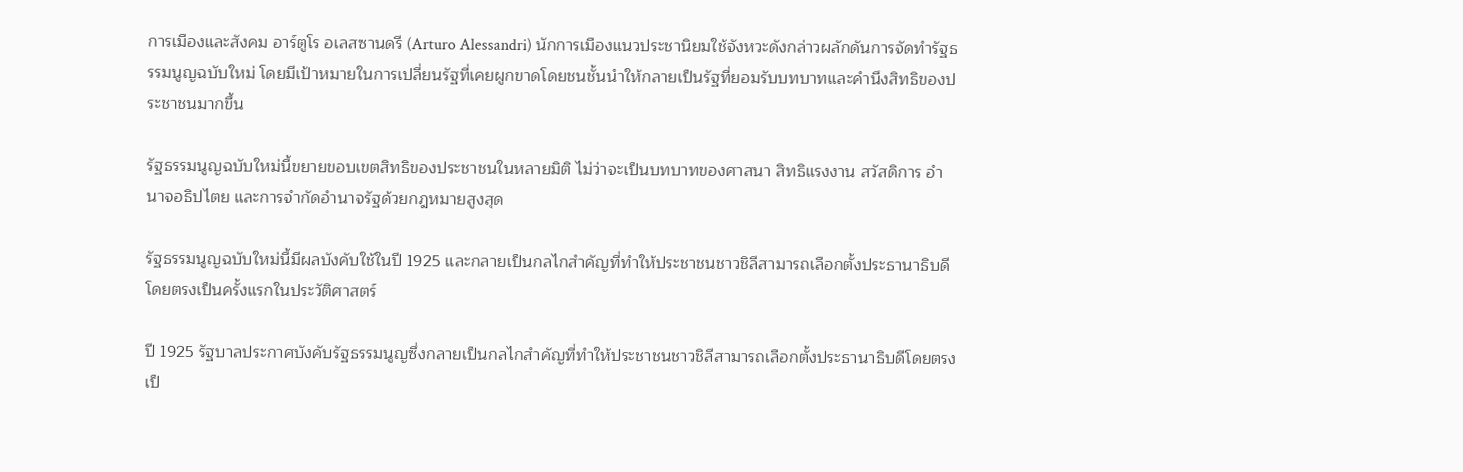การเมืองและสังคม อาร์ตูโร อเลสซานดรี (Arturo Alessandri) นักการเมืองแนวประชานิยมใช้จังหวะดังกล่าวผลักดันการจัดทำรัฐธรรมนูญฉบับใหม่ โดยมีเป้าหมายในการเปลี่ยนรัฐที่เคยผูกขาดโดยชนชั้นนำให้กลายเป็นรัฐที่ยอมรับบทบาทและคำนึงสิทธิของประชาชนมากขึ้น

รัฐธรรมนูญฉบับใหม่นี้ขยายขอบเขตสิทธิของประชาชนในหลายมิติ ไม่ว่าจะเป็นบทบาทของศาสนา สิทธิแรงงาน สวัสดิการ อำนาจอธิปไตย และการจำกัดอำนาจรัฐด้วยกฎหมายสูงสุด

รัฐธรรมนูญฉบับใหม่นี้มีผลบังคับใช้ในปี 1925 และกลายเป็นกลไกสำคัญที่ทำให้ประชาชนชาวชิลีสามารถเลือกตั้งประธานาธิบดีโดยตรงเป็นครั้งแรกในประวัติศาสตร์

ปี 1925 รัฐบาลประกาศบังคับรัฐธรรมนูญซึ่งกลายเป็นกลไกสำคัญที่ทำให้ประชาชนชาวชิลีสามารถเลือกตั้งประธานาธิบดีโดยตรงเป็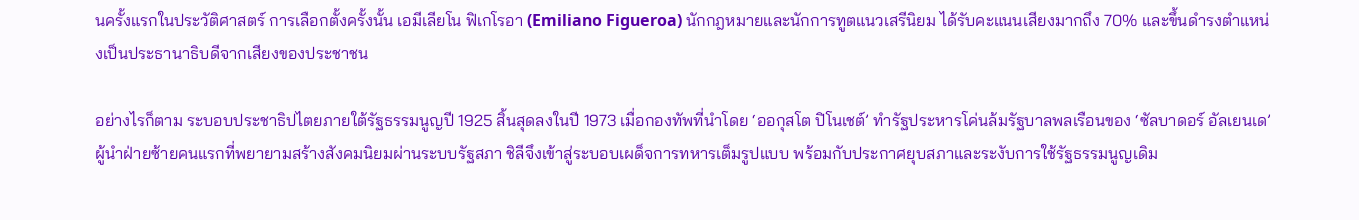นครั้งแรกในประวัติศาสตร์ การเลือกตั้งครั้งนั้น เอมีเลียโน ฟิเกโรอา (Emiliano Figueroa) นักกฎหมายและนักการทูตแนวเสรีนิยม ได้รับคะแนนเสียงมากถึง 70% และขึ้นดำรงตำแหน่งเป็นประธานาธิบดีจากเสียงของประชาชน

อย่างไรก็ตาม ระบอบประชาธิปไตยภายใต้รัฐธรรมนูญปี 1925 สิ้นสุดลงในปี 1973 เมื่อกองทัพที่นำโดย ‘ออกุสโต ปิโนเชต์’ ทำรัฐประหารโค่นล้มรัฐบาลพลเรือนของ ‘ซัลบาดอร์ อัลเยนเด’ ผู้นำฝ่ายซ้ายคนแรกที่พยายามสร้างสังคมนิยมผ่านระบบรัฐสภา ชิลีจึงเข้าสู่ระบอบเผด็จการทหารเต็มรูปแบบ พร้อมกับประกาศยุบสภาและระงับการใช้รัฐธรรมนูญเดิม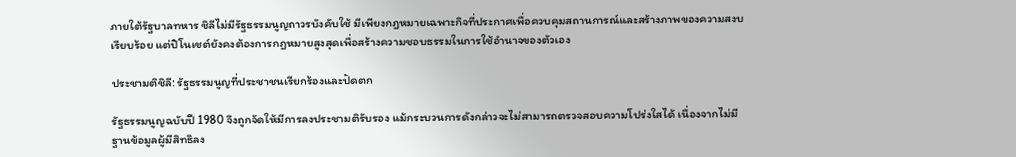ภายใต้รัฐบาลทหาร ชิลีไม่มีรัฐธรรมนูญถาวรบังคับใช้ มีเพียงกฎหมายเฉพาะกิจที่ประกาศเพื่อควบคุมสถานการณ์และสร้างภาพของความสงบเรียบร้อย แต่ปิโนเชต์ยังคงต้องการกฎหมายสูงสุดเพื่อสร้างความชอบธรรมในการใช้อำนาจของตัวเอง

ประชามติชิลี: รัฐธรรมนูญที่ประชาชนเรียกร้องและปัดตก

รัฐธรรมนูญฉบับปี 1980 จึงถูกจัดให้มีการลงประชามติรับรอง แม้กระบวนการดังกล่าวจะไม่สามารถตรวจสอบความโปร่งใสได้ เนื่องจากไม่มีฐานข้อมูลผู้มีสิทธิลง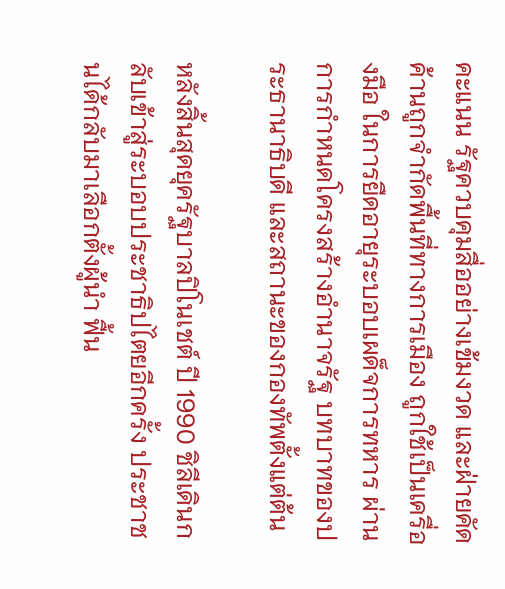คะแนน รัฐควบคุมสื่ออย่างเข้มงวด และฝ่ายคัดค้านถูกจำกัดพื้นที่ทางการเมือง ถูกใช้เป็นเครื่องมือ ในการยืดอายุระบอบเผด็จการทหาร ผ่านการกำหนดโครงสร้างอำนาจรัฐ บทบาทของประธานาธิบดี และสถานะของกองทัพตั้งแต่ต้น

หลังสิ้นสุดยุครัฐบาลปิโนเชต์ ปี 1990 ชิลีเดินกลับเข้าสู่ระบอบประชาธิปไตยอีกครั้ง ประชาชนได้กลับมาเลือกตั้งผู้นำ ฟื้น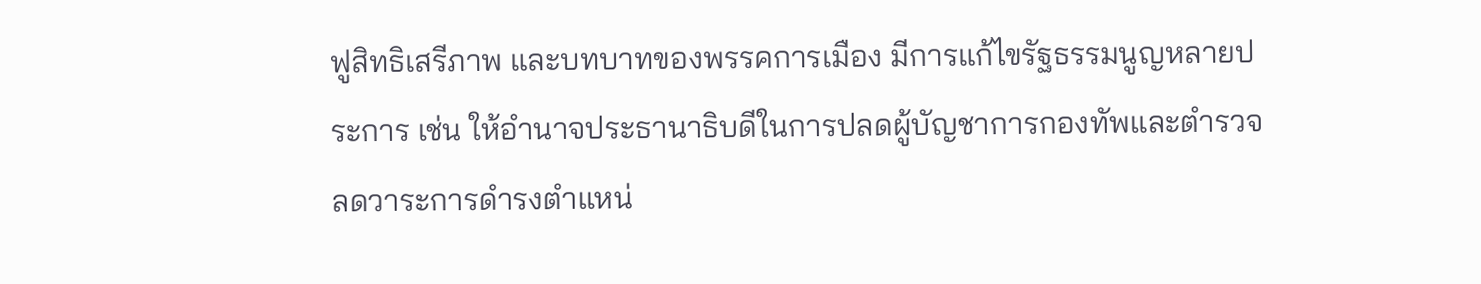ฟูสิทธิเสรีภาพ และบทบาทของพรรคการเมือง มีการแก้ไขรัฐธรรมนูญหลายประการ เช่น ให้อำนาจประธานาธิบดีในการปลดผู้บัญชาการกองทัพและตำรวจ ลดวาระการดำรงตำแหน่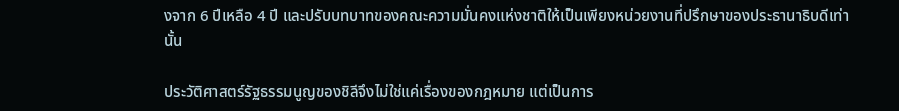งจาก 6 ปีเหลือ 4 ปี และปรับบทบาทของคณะความมั่นคงแห่งชาติให้เป็นเพียงหน่วยงานที่ปรึกษาของประธานาธิบดีเท่านั้น

ประวัติศาสตร์รัฐธรรมนูญของชิลีจึงไม่ใช่แค่เรื่องของกฎหมาย แต่เป็นการ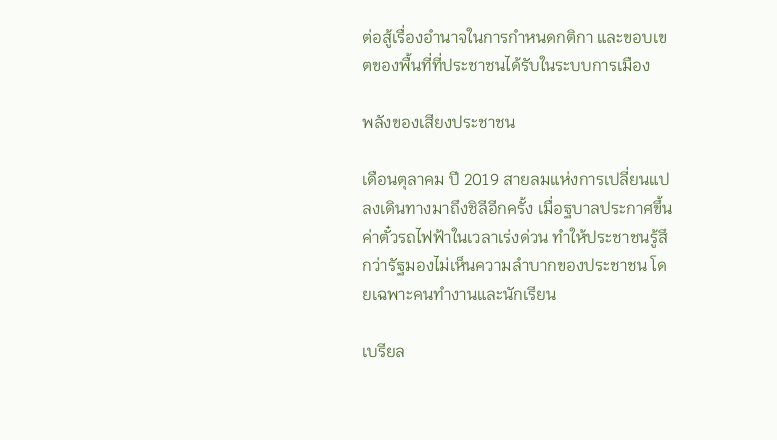ต่อสู้เรื่องอำนาจในการกำหนดกติกา และขอบเขตของพื้นที่ที่ประชาชนได้รับในระบบการเมือง

พลังของเสียงประชาชน

เดือนตุลาคม ปี 2019 สายลมแห่งการเปลี่ยนแปลงเดินทางมาถึงชิลีอีกครั้ง เมื่อฐบาลประกาศขึ้นค่าตั๋วรถไฟฟ้าในเวลาเร่งด่วน ทำให้ประชาชนรู้สึกว่ารัฐมองไม่เห็นความลำบากของประชาชน โดยเฉพาะคนทำงานและนักเรียน

เบรียล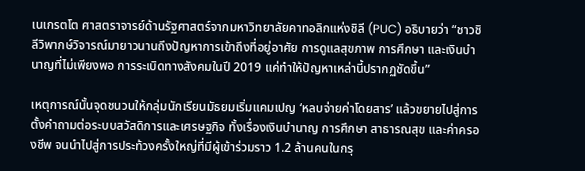เนเกรตโต ศาสตราจารย์ด้านรัฐศาสตร์จากมหาวิทยาลัยคาทอลิกแห่งชิลี (PUC) อธิบายว่า “ชาวชิลีวิพากษ์วิจารณ์มายาวนานถึงปัญหาการเข้าถึงที่อยู่อาศัย การดูแลสุขภาพ การศึกษา และเงินบำนาญที่ไม่เพียงพอ การระเบิดทางสังคมในปี 2019 แค่ทำให้ปัญหาเหล่านี้ปรากฏชัดขึ้น”

เหตุการณ์นั้นจุดชนวนให้กลุ่มนักเรียนมัธยมเริ่มแคมเปญ ‘หลบจ่ายค่าโดยสาร’ แล้วขยายไปสู่การตั้งคำถามต่อระบบสวัสดิการและเศรษฐกิจ ทั้งเรื่องเงินบำนาญ การศึกษา สาธารณสุข และค่าครองชีพ จนนำไปสู่การประท้วงครั้งใหญ่ที่มีผู้เข้าร่วมราว 1.2 ล้านคนในกรุ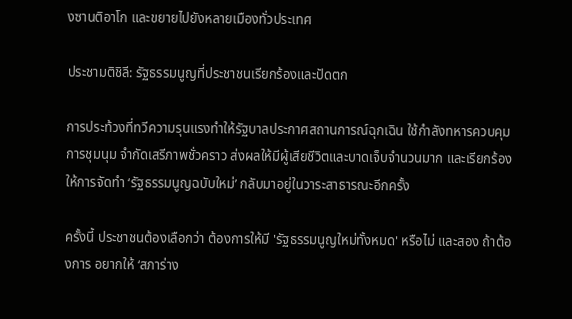งซานติอาโก และขยายไปยังหลายเมืองทั่วประเทศ

ประชามติชิลี: รัฐธรรมนูญที่ประชาชนเรียกร้องและปัดตก

การประท้วงที่ทวีความรุนแรงทำให้รัฐบาลประกาศสถานการณ์ฉุกเฉิน ใช้กำลังทหารควบคุมการชุมนุม จำกัดเสรีภาพชั่วคราว ส่งผลให้มีผู้เสียชีวิตและบาดเจ็บจำนวนมาก และเรียกร้องให้การจัดทำ ‘รัฐธรรมนูญฉบับใหม่’ กลับมาอยู่ในวาระสาธารณะอีกครั้ง

ครั้งนี้ ประชาชนต้องเลือกว่า ต้องการให้มี 'รัฐธรรมนูญใหม่ทั้งหมด' หรือไม่ และสอง ถ้าต้องการ อยากให้ ‘สภาร่าง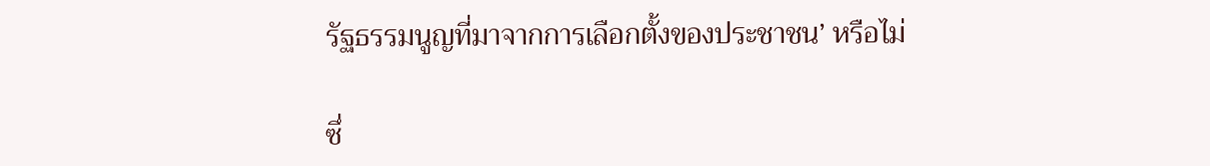รัฐธรรมนูญที่มาจากการเลือกตั้งของประชาชน’ หรือไม่

ซึ่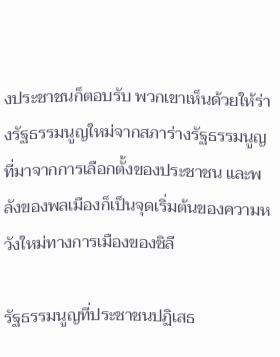งประชาชนก็ตอบรับ พวกเขาเห็นด้วยให้ร่างรัฐธรรมนูญใหม่จากสภาร่างรัฐธรรมนูญที่มาจากการเลือกตั้งของประชาชน และพลังของพลเมืองก็เป็นจุดเริ่มต้นของความหวังใหม่ทางการเมืองของชิลี

รัฐธรรมนูญที่ประชาชนปฏิเสธ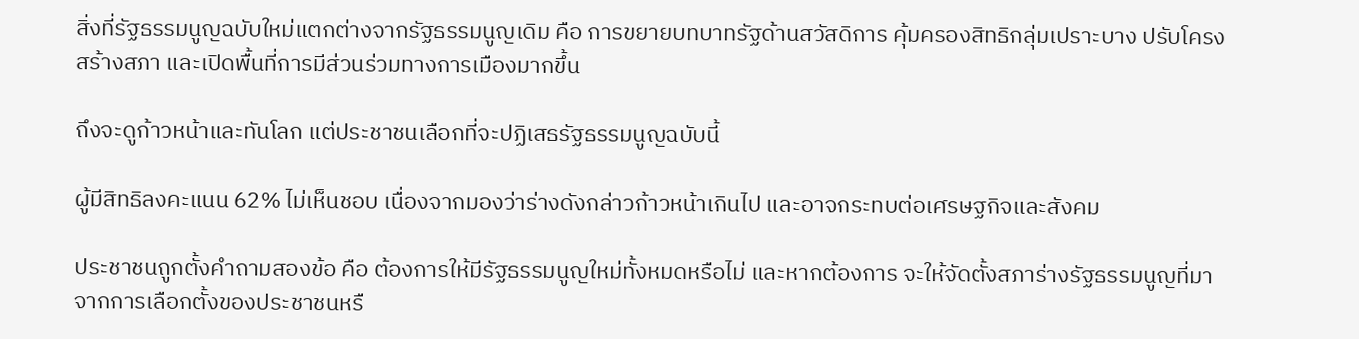สิ่งที่รัฐธรรมนูญฉบับใหม่แตกต่างจากรัฐธรรมนูญเดิม คือ การขยายบทบาทรัฐด้านสวัสดิการ คุ้มครองสิทธิกลุ่มเปราะบาง ปรับโครงสร้างสภา และเปิดพื้นที่การมีส่วนร่วมทางการเมืองมากขึ้น

ถึงจะดูก้าวหน้าและทันโลก แต่ประชาชนเลือกที่จะปฏิเสธรัฐธรรมนูญฉบับนี้

ผู้มีสิทธิลงคะแนน 62% ไม่เห็นชอบ เนื่องจากมองว่าร่างดังกล่าวก้าวหน้าเกินไป และอาจกระทบต่อเศรษฐกิจและสังคม

ประชาชนถูกตั้งคำถามสองข้อ คือ ต้องการให้มีรัฐธรรมนูญใหม่ทั้งหมดหรือไม่ และหากต้องการ จะให้จัดตั้งสภาร่างรัฐธรรมนูญที่มาจากการเลือกตั้งของประชาชนหรื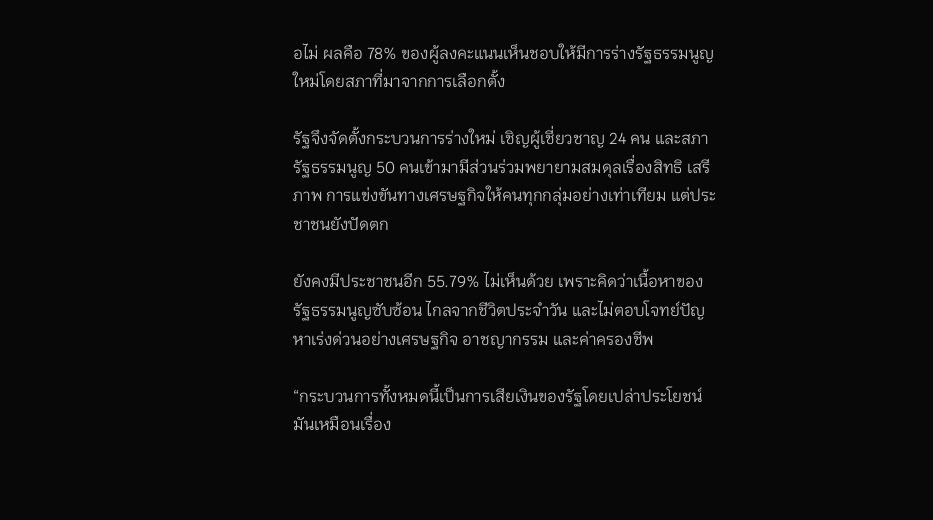อไม่ ผลคือ 78% ของผู้ลงคะแนนเห็นชอบให้มีการร่างรัฐธรรมนูญใหม่โดยสภาที่มาจากการเลือกตั้ง

รัฐจึงจัดตั้งกระบวนการร่างใหม่ เชิญผู้เชี่ยวชาญ 24 คน และสภารัฐธรรมนูญ 50 คนเข้ามามีส่วนร่วมพยายามสมดุลเรื่องสิทธิ เสรีภาพ การแข่งขันทางเศรษฐกิจให้คนทุกกลุ่มอย่างเท่าเทียม แต่ประชาชนยังปัดตก

ยังคงมีประชาชนอีก 55.79% ไม่เห็นด้วย เพราะคิดว่าเนื้อหาของรัฐธรรมนูญซับซ้อน ไกลจากชีวิตประจำวัน และไม่ตอบโจทย์ปัญหาเร่งด่วนอย่างเศรษฐกิจ อาชญากรรม และค่าครองชีพ

“กระบวนการทั้งหมดนี้เป็นการเสียเงินของรัฐโดยเปล่าประโยชน์ มันเหมือนเรื่อง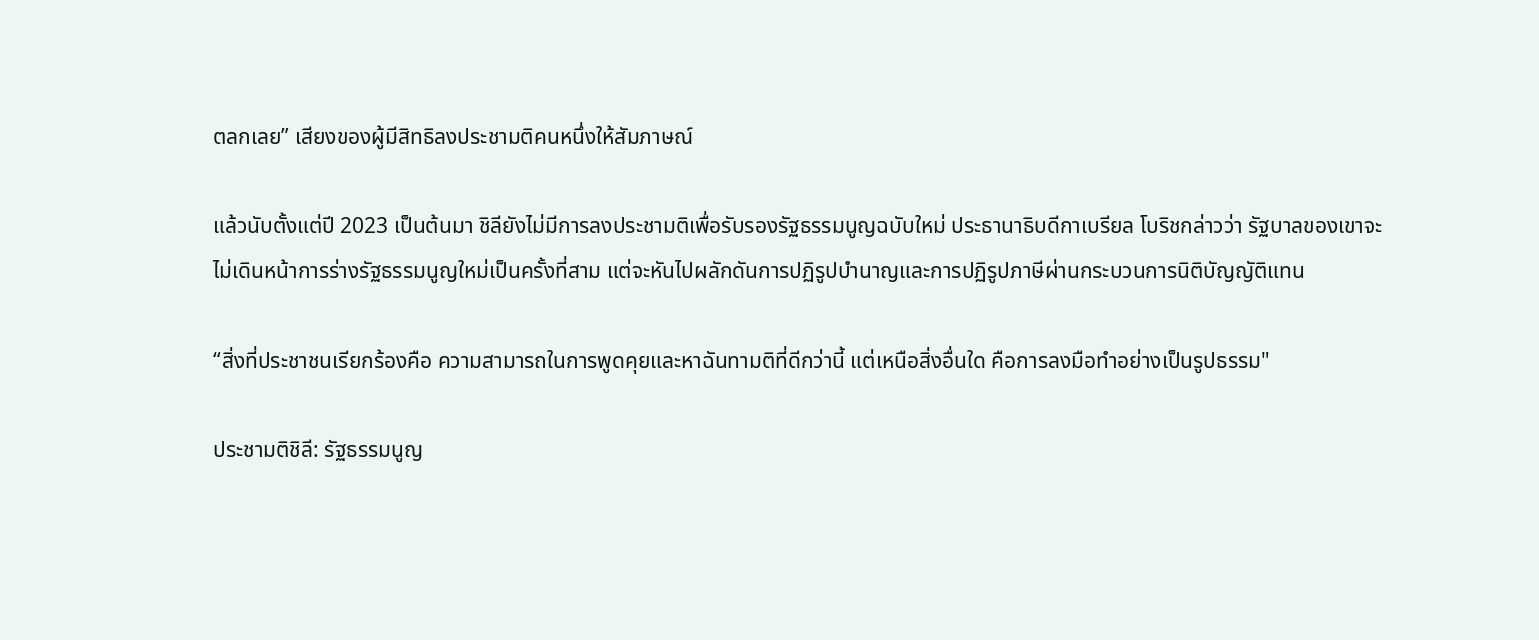ตลกเลย” เสียงของผู้มีสิทธิลงประชามติคนหนึ่งให้สัมภาษณ์

แล้วนับตั้งแต่ปี 2023 เป็นต้นมา ชิลียังไม่มีการลงประชามติเพื่อรับรองรัฐธรรมนูญฉบับใหม่ ประธานาธิบดีกาเบรียล โบริชกล่าวว่า รัฐบาลของเขาจะไม่เดินหน้าการร่างรัฐธรรมนูญใหม่เป็นครั้งที่สาม แต่จะหันไปผลักดันการปฏิรูปบำนาญและการปฏิรูปภาษีผ่านกระบวนการนิติบัญญัติแทน

“สิ่งที่ประชาชนเรียกร้องคือ ความสามารถในการพูดคุยและหาฉันทามติที่ดีกว่านี้ แต่เหนือสิ่งอื่นใด คือการลงมือทำอย่างเป็นรูปธรรม"

ประชามติชิลี: รัฐธรรมนูญ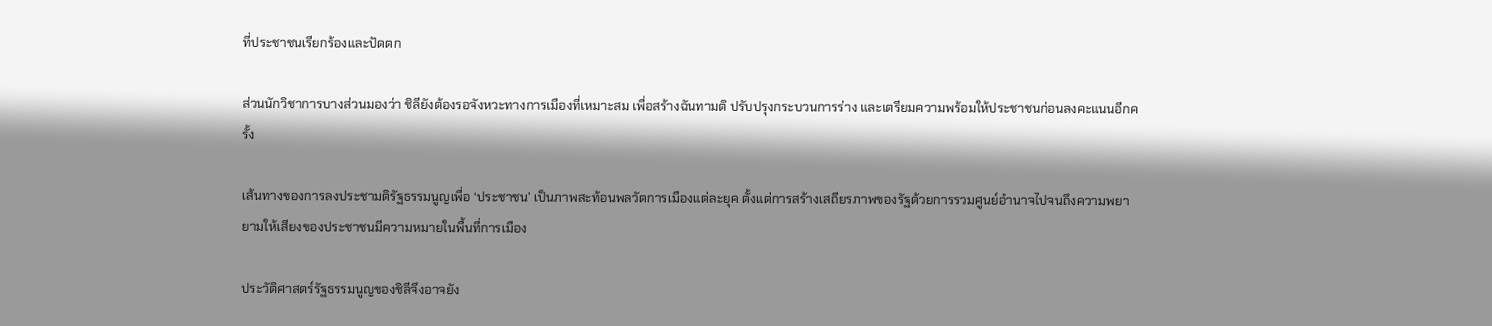ที่ประชาชนเรียกร้องและปัดตก

ส่วนนักวิชาการบางส่วนมองว่า ชิลียังต้องรอจังหวะทางการเมืองที่เหมาะสม เพื่อสร้างฉันทามติ ปรับปรุงกระบวนการร่าง และเตรียมความพร้อมให้ประชาชนก่อนลงคะแนนอีกครั้ง

เส้นทางของการลงประชามติรัฐธรรมนูญเพื่อ ‘ประชาชน’ เป็นภาพสะท้อนพลวัตการเมืองแต่ละยุค ตั้งแต่การสร้างเสถียรภาพของรัฐด้วยการรวมศูนย์อำนาจไปจนถึงความพยายามให้เสียงของประชาชนมีความหมายในพื้นที่การเมือง

ประวัติศาสตร์รัฐธรรมนูญของชิลีจึงอาจยัง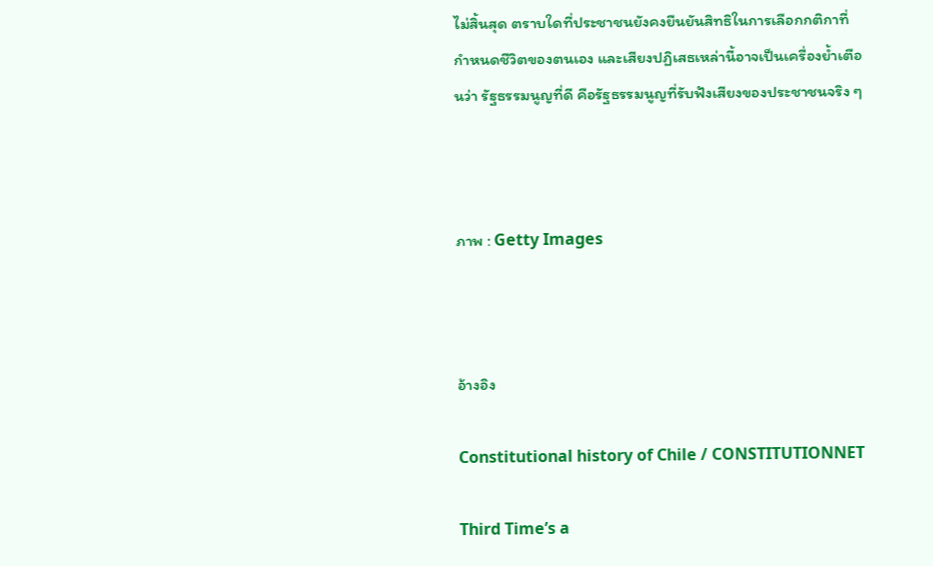ไม่สิ้นสุด ตราบใดที่ประชาชนยังคงยืนยันสิทธิในการเลือกกติกาที่กำหนดชีวิตของตนเอง และเสียงปฏิเสธเหล่านี้อาจเป็นเครื่องย้ำเตือนว่า รัฐธรรมนูญที่ดี คือรัฐธรรมนูญที่รับฟังเสียงของประชาชนจริง ๆ



ภาพ : Getty Images



อ้างอิง

Constitutional history of Chile / CONSTITUTIONNET

Third Time’s a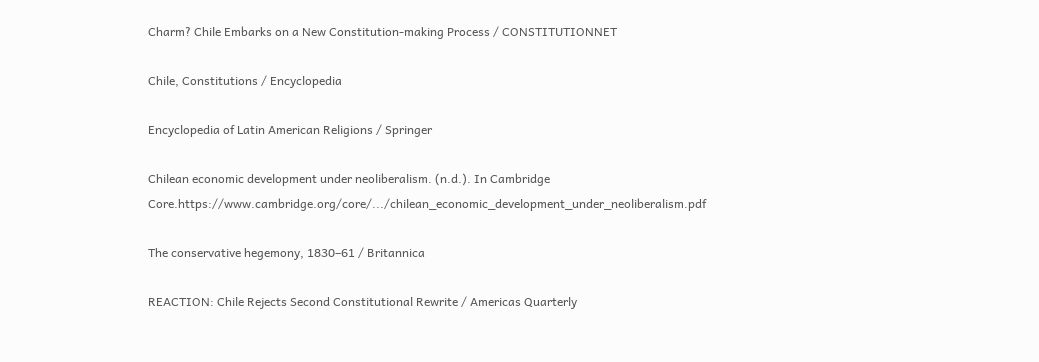Charm? Chile Embarks on a New Constitution-making Process / CONSTITUTIONNET

Chile, Constitutions / Encyclopedia

Encyclopedia of Latin American Religions / Springer

Chilean economic development under neoliberalism. (n.d.). In Cambridge Core.https://www.cambridge.org/core/.../chilean_economic_development_under_neoliberalism.pdf

The conservative hegemony, 1830–61 / Britannica

REACTION: Chile Rejects Second Constitutional Rewrite / Americas Quarterly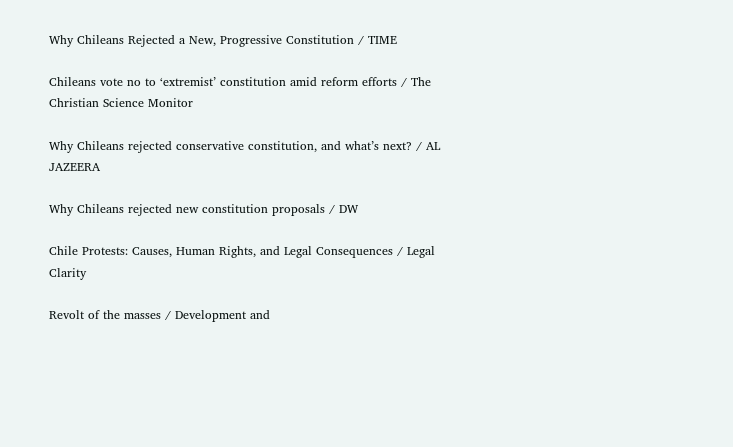Why Chileans Rejected a New, Progressive Constitution / TIME

Chileans vote no to ‘extremist’ constitution amid reform efforts / The Christian Science Monitor

Why Chileans rejected conservative constitution, and what’s next? / AL JAZEERA

Why Chileans rejected new constitution proposals / DW

Chile Protests: Causes, Human Rights, and Legal Consequences / Legal Clarity

Revolt of the masses / Development and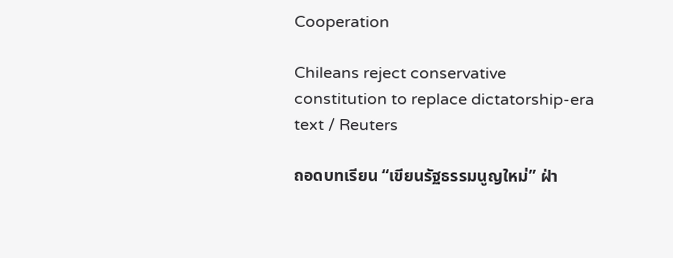Cooperation

Chileans reject conservative constitution to replace dictatorship-era text / Reuters

ถอดบทเรียน “เขียนรัฐธรรมนูญใหม่” ฝ่า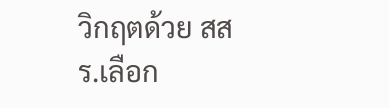วิกฤตด้วย สสร.เลือก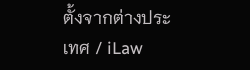ตั้งจากต่างประเทศ / iLaw